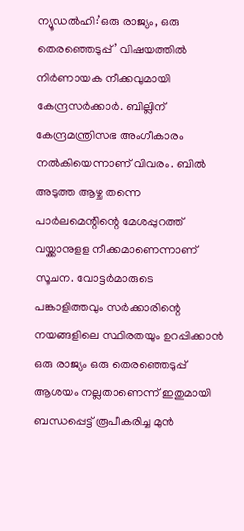ന്യൂഡൽഹി:’ഒരു രാജ്യം, ഒരു തെരഞ്ഞെടുപ്പ്’ വിഷയത്തിൽ നിർണായക നീക്കവുമായി കേന്ദ്രസർക്കാർ. ബില്ലിന് കേന്ദ്രമന്ത്രിസഭ അംഗീകാരം നൽകിയെന്നാണ് വിവരം. ബിൽ അടുത്ത ആഴ്ച തന്നെ പാർലമെന്റിന്റെ മേശപ്പുറത്ത് വയ്ക്കാനുളള നീക്കമാണെന്നാണ് സൂചന. വോട്ടർമാരുടെ പങ്കാളിത്തവും സർക്കാരിന്റെ നയങ്ങളിലെ സ്ഥിരതയും ഉറപ്പിക്കാൻ ഒരു രാജ്യം ഒരു തെരഞ്ഞെടുപ്പ് ആശയം നല്ലതാണെന്ന് ഇതുമായി ബന്ധപ്പെട്ട് രൂപീകരിച്ച മുൻ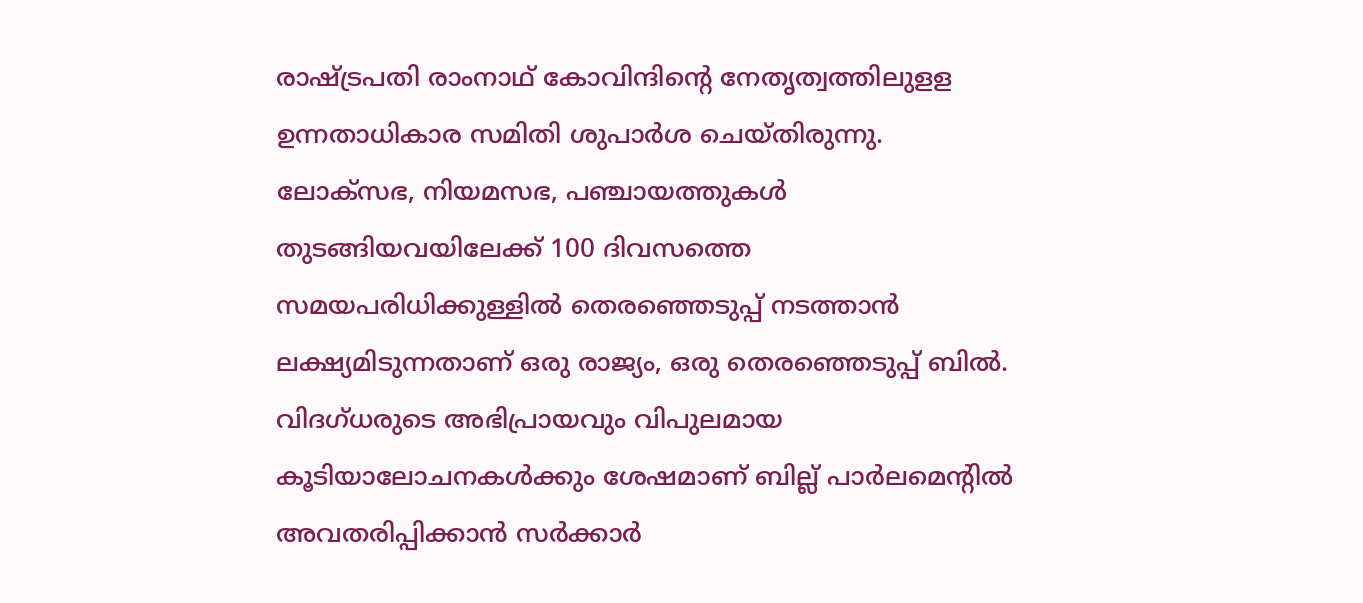രാഷ്ട്രപതി രാംനാഥ് കോവിന്ദിന്റെ നേതൃത്വത്തിലുളള ഉന്നതാധികാര സമിതി ശുപാർശ ചെയ്തിരുന്നു.
ലോക്സഭ, നിയമസഭ, പഞ്ചായത്തുകൾ തുടങ്ങിയവയിലേക്ക് 100 ദിവസത്തെ സമയപരിധിക്കുള്ളിൽ തെരഞ്ഞെടുപ്പ് നടത്താൻ ലക്ഷ്യമിടുന്നതാണ് ഒരു രാജ്യം, ഒരു തെരഞ്ഞെടുപ്പ് ബിൽ. വിദഗ്ധരുടെ അഭിപ്രായവും വിപുലമായ കൂടിയാലോചനകൾക്കും ശേഷമാണ് ബില്ല് പാർലമെന്റിൽ അവതരിപ്പിക്കാൻ സർക്കാർ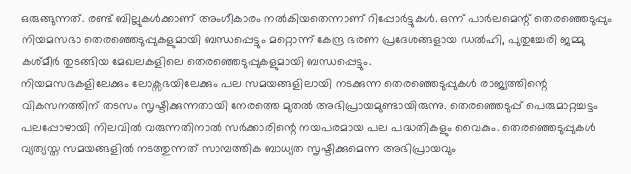ഒരുങ്ങുന്നത്. രണ്ട് ബില്ലുകൾക്കാണ് അംഗീകാരം നൽകിയതെന്നാണ് റിപ്പോർട്ടുകൾ. ഒന്ന് പാർലമെന്റ് തെരഞ്ഞെടുപ്പും നിയമസഭാ തെരഞ്ഞെടുപ്പുകളുമായി ബന്ധപ്പെട്ടും മറ്റൊന്ന് കേന്ദ്ര ഭരണ പ്രദേശങ്ങളായ ഡൽഹി, പുതുച്ചേരി ജമ്മു കശ്മീർ തുടങ്ങിയ മേഖലകളിലെ തെരഞ്ഞെടുപ്പുകളുമായി ബന്ധപ്പെട്ടും.
നിയമസഭകളിലേക്കും ലോക്സഭയിലേക്കും പല സമയങ്ങളിലായി നടക്കുന്ന തെരഞ്ഞെടുപ്പുകൾ രാജ്യത്തിന്റെ വികസനത്തിന് തടസം സൃഷ്ടിക്കുന്നതായി നേരത്തെ മുതൽ അഭിപ്രായമുണ്ടായിരുന്നു. തെരഞ്ഞെടുപ്പ് പെരുമാറ്റച്ചട്ടം പലപ്പോഴായി നിലവിൽ വരുന്നതിനാൽ സർക്കാരിന്റെ നയപരമായ പല പദ്ധതികളും വൈകും. തെരഞ്ഞെടുപ്പുകൾ വ്യത്യസ്ത സമയങ്ങളിൽ നടത്തുന്നത് സാമ്പത്തിക ബാധ്യത സൃഷ്ടിക്കുമെന്ന അഭിപ്രായവും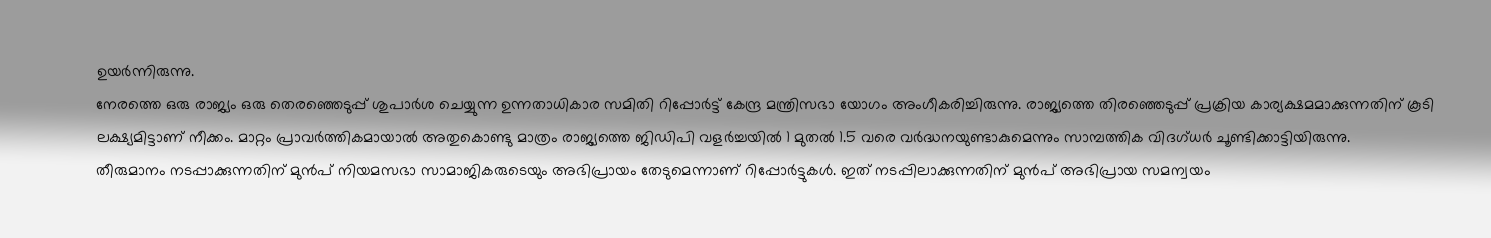ഉയർന്നിരുന്നു.
നേരത്തെ ഒരു രാജ്യം ഒരു തെരഞ്ഞെടുപ്പ് ശുപാർശ ചെയ്യുന്ന ഉന്നതാധികാര സമിതി റിപ്പോർട്ട് കേന്ദ്ര മന്ത്രിസഭാ യോഗം അംഗീകരിച്ചിരുന്നു. രാജ്യത്തെ തിരഞ്ഞെടുപ്പ് പ്രക്രിയ കാര്യക്ഷമമാക്കുന്നതിന് കൂടി ലക്ഷ്യമിട്ടാണ് നീക്കം. മാറ്റം പ്രാവർത്തികമായാൽ അതുകൊണ്ടു മാത്രം രാജ്യത്തെ ജിഡിപി വളർച്ചയിൽ 1 മുതൽ 1.5 വരെ വർദ്ധനയുണ്ടാകുമെന്നും സാമ്പത്തിക വിദഗ്ധർ ചൂണ്ടിക്കാട്ടിയിരുന്നു.
തീരുമാനം നടപ്പാക്കുന്നതിന് മുൻപ് നിയമസഭാ സാമാജികരുടെയും അഭിപ്രായം തേടുമെന്നാണ് റിപ്പോർട്ടുകൾ. ഇത് നടപ്പിലാക്കുന്നതിന് മുൻപ് അഭിപ്രായ സമന്വയം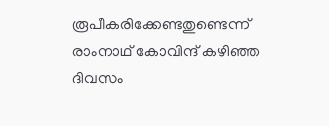രൂപീകരിക്കേണ്ടതുണ്ടെന്ന് രാംനാഥ് കോവിന്ദ് കഴിഞ്ഞ ദിവസം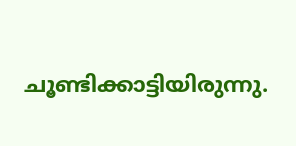ചൂണ്ടിക്കാട്ടിയിരുന്നു.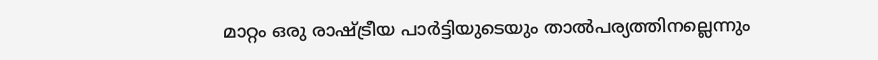മാറ്റം ഒരു രാഷ്ട്രീയ പാർട്ടിയുടെയും താൽപര്യത്തിനല്ലെന്നും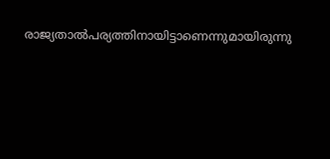രാജ്യതാൽപര്യത്തിനായിട്ടാണെന്നുമായിരുന്നു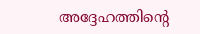അദ്ദേഹത്തിന്റെ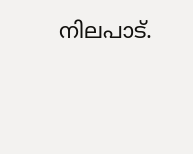നിലപാട്.